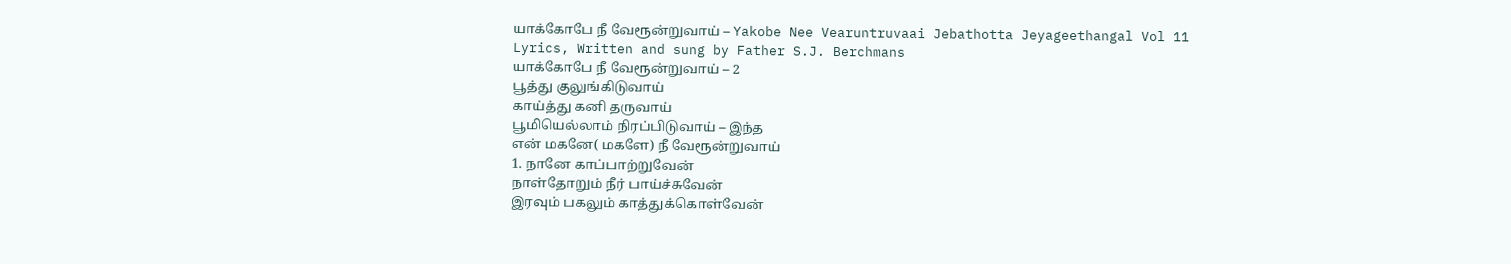யாக்கோபே நீ வேரூன்றுவாய் – Yakobe Nee Vearuntruvaai Jebathotta Jeyageethangal Vol 11 Lyrics, Written and sung by Father S.J. Berchmans
யாக்கோபே நீ வேரூன்றுவாய் – 2
பூத்து குலுங்கிடுவாய்
காய்த்து கனி தருவாய்
பூமியெல்லாம் நிரப்பிடுவாய் – இந்த
என் மகனே( மகளே) நீ வேரூன்றுவாய்
1. நானே காப்பாற்றுவேன்
நாள்தோறும் நீர் பாய்ச்சுவேன்
இரவும் பகலும் காத்துக்கொள்வேன்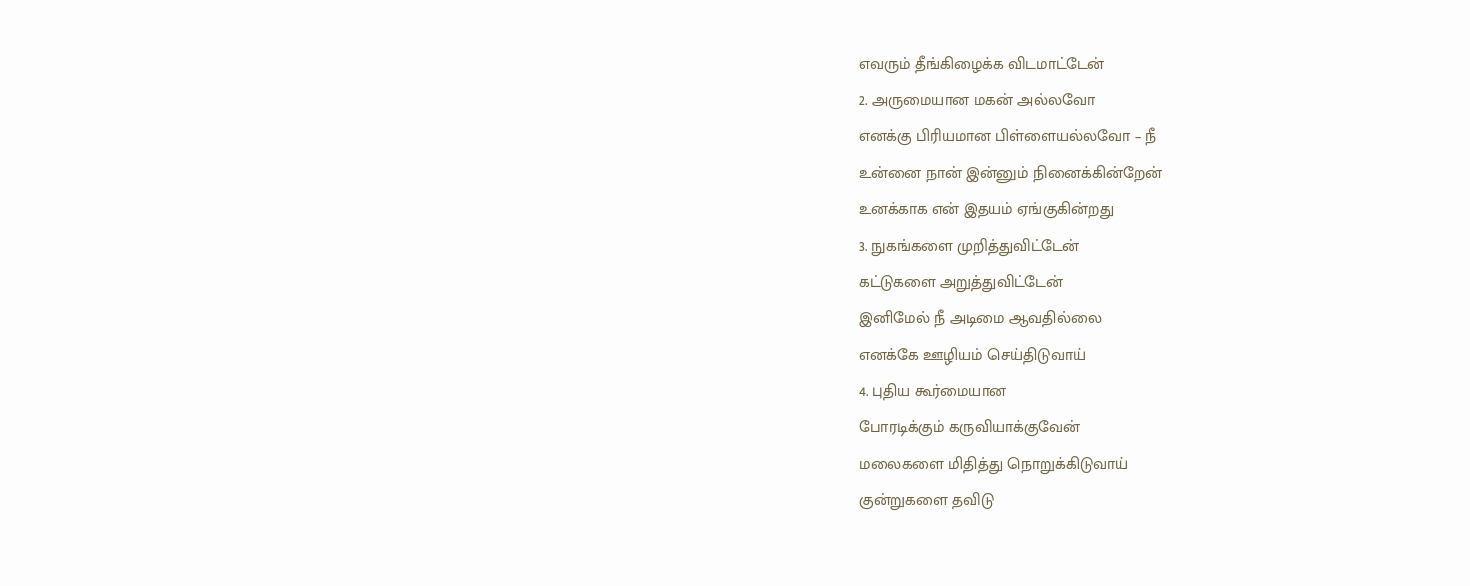எவரும் தீங்கிழைக்க விடமாட்டேன்
2. அருமையான மகன் அல்லவோ
எனக்கு பிரியமான பிள்ளையல்லவோ – நீ
உன்னை நான் இன்னும் நினைக்கின்றேன்
உனக்காக என் இதயம் ஏங்குகின்றது
3. நுகங்களை முறித்துவிட்டேன்
கட்டுகளை அறுத்துவிட்டேன்
இனிமேல் நீ அடிமை ஆவதில்லை
எனக்கே ஊழியம் செய்திடுவாய்
4. புதிய கூர்மையான
போரடிக்கும் கருவியாக்குவேன்
மலைகளை மிதித்து நொறுக்கிடுவாய்
குன்றுகளை தவிடு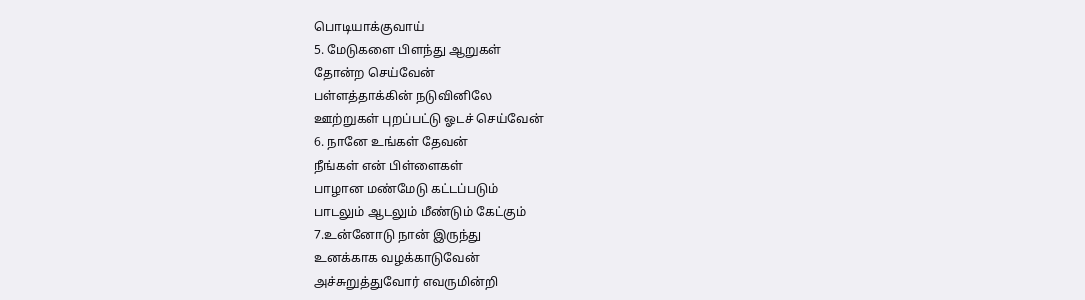பொடியாக்குவாய்
5. மேடுகளை பிளந்து ஆறுகள்
தோன்ற செய்வேன்
பள்ளத்தாக்கின் நடுவினிலே
ஊற்றுகள் புறப்பட்டு ஓடச் செய்வேன்
6. நானே உங்கள் தேவன்
நீங்கள் என் பிள்ளைகள்
பாழான மண்மேடு கட்டப்படும்
பாடலும் ஆடலும் மீண்டும் கேட்கும்
7.உன்னோடு நான் இருந்து
உனக்காக வழக்காடுவேன்
அச்சுறுத்துவோர் எவருமின்றி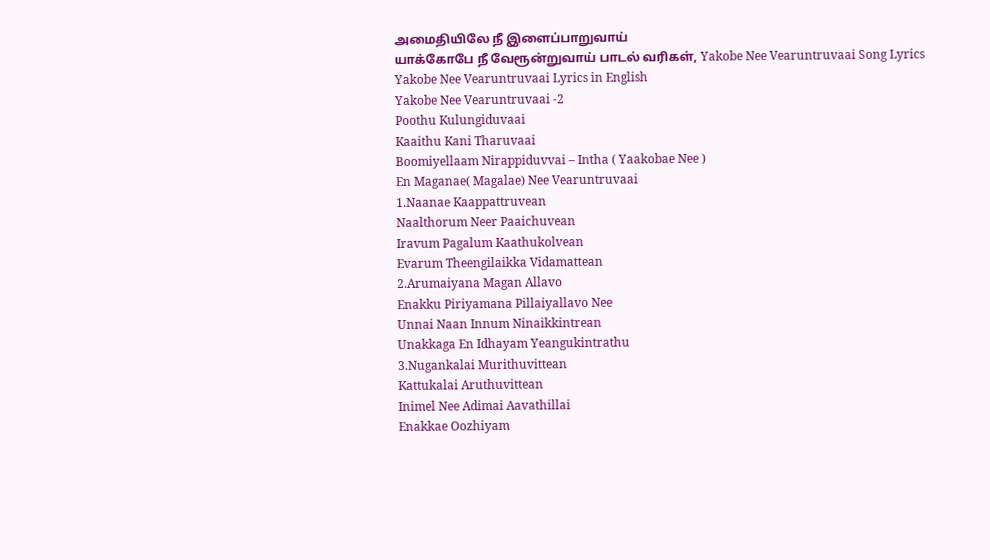அமைதியிலே நீ இளைப்பாறுவாய்
யாக்கோபே நீ வேரூன்றுவாய் பாடல் வரிகள், Yakobe Nee Vearuntruvaai Song Lyrics
Yakobe Nee Vearuntruvaai Lyrics in English
Yakobe Nee Vearuntruvaai -2
Poothu Kulungiduvaai
Kaaithu Kani Tharuvaai
Boomiyellaam Nirappiduvvai – Intha ( Yaakobae Nee )
En Maganae( Magalae) Nee Vearuntruvaai
1.Naanae Kaappattruvean
Naalthorum Neer Paaichuvean
Iravum Pagalum Kaathukolvean
Evarum Theengilaikka Vidamattean
2.Arumaiyana Magan Allavo
Enakku Piriyamana Pillaiyallavo Nee
Unnai Naan Innum Ninaikkintrean
Unakkaga En Idhayam Yeangukintrathu
3.Nugankalai Murithuvittean
Kattukalai Aruthuvittean
Inimel Nee Adimai Aavathillai
Enakkae Oozhiyam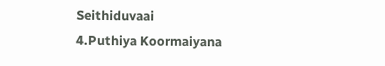Seithiduvaai
4.Puthiya Koormaiyana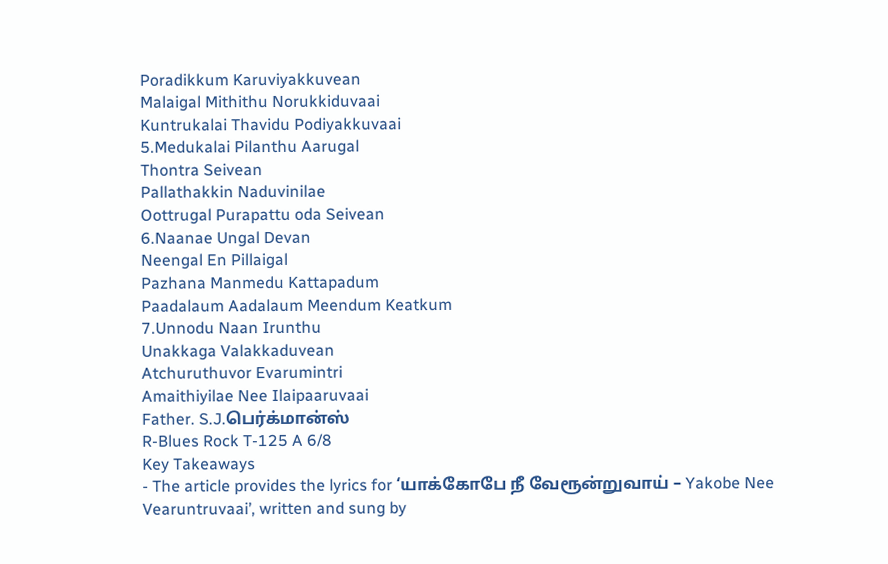Poradikkum Karuviyakkuvean
Malaigal Mithithu Norukkiduvaai
Kuntrukalai Thavidu Podiyakkuvaai
5.Medukalai Pilanthu Aarugal
Thontra Seivean
Pallathakkin Naduvinilae
Oottrugal Purapattu oda Seivean
6.Naanae Ungal Devan
Neengal En Pillaigal
Pazhana Manmedu Kattapadum
Paadalaum Aadalaum Meendum Keatkum
7.Unnodu Naan Irunthu
Unakkaga Valakkaduvean
Atchuruthuvor Evarumintri
Amaithiyilae Nee Ilaipaaruvaai
Father. S.J.பெர்க்மான்ஸ்
R-Blues Rock T-125 A 6/8
Key Takeaways
- The article provides the lyrics for ‘யாக்கோபே நீ வேரூன்றுவாய் – Yakobe Nee Vearuntruvaai’, written and sung by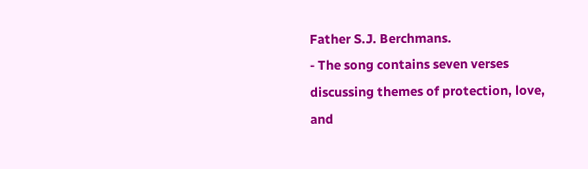Father S.J. Berchmans.
- The song contains seven verses discussing themes of protection, love, and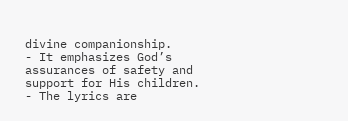divine companionship.
- It emphasizes God’s assurances of safety and support for His children.
- The lyrics are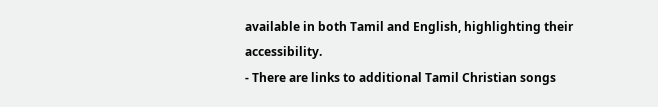available in both Tamil and English, highlighting their accessibility.
- There are links to additional Tamil Christian songs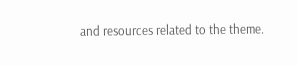and resources related to the theme.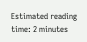Estimated reading time: 2 minutes